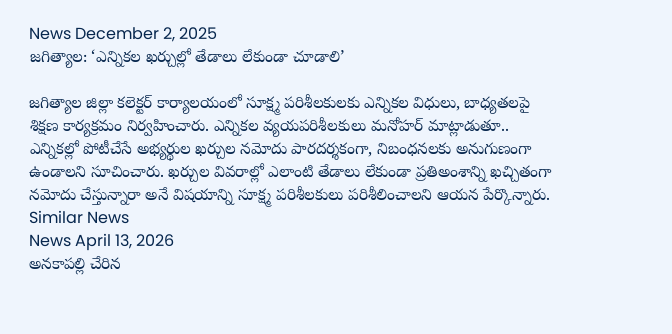News December 2, 2025
జగిత్యాల: ‘ఎన్నికల ఖర్చుల్లో తేడాలు లేకుండా చూడాలి’

జగిత్యాల జిల్లా కలెక్టర్ కార్యాలయంలో సూక్ష్మ పరిశీలకులకు ఎన్నికల విధులు, బాధ్యతలపై శిక్షణ కార్యక్రమం నిర్వహించారు. ఎన్నికల వ్యయపరిశీలకులు మనోహర్ మాట్లాడుతూ.. ఎన్నికల్లో పోటీచేసే అభ్యర్థుల ఖర్చుల నమోదు పారదర్శకంగా, నిబంధనలకు అనుగుణంగా ఉండాలని సూచించారు. ఖర్చుల వివరాల్లో ఎలాంటి తేడాలు లేకుండా ప్రతిఅంశాన్ని ఖచ్చితంగా నమోదు చేస్తున్నారా అనే విషయాన్ని సూక్ష్మ పరిశీలకులు పరిశీలించాలని ఆయన పేర్కొన్నారు.
Similar News
News April 13, 2026
అనకాపల్లి చేరిన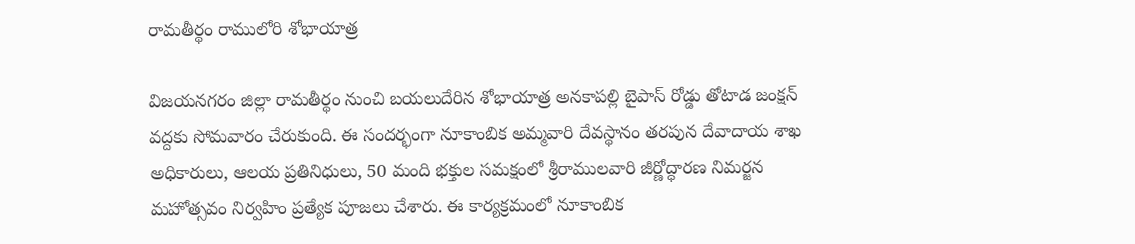రామతీర్థం రాములోరి శోభాయాత్ర

విజయనగరం జిల్లా రామతీర్థం నుంచి బయలుదేరిన శోభాయాత్ర అనకాపల్లి బైపాస్ రోడ్డు తోటాడ జంక్షన్ వద్దకు సోమవారం చేరుకుంది. ఈ సందర్భంగా నూకాంబిక అమ్మవారి దేవస్థానం తరపున దేవాదాయ శాఖ అధికారులు, ఆలయ ప్రతినిధులు, 50 మంది భక్తుల సమక్షంలో శ్రీరాములవారి జీర్ణోద్ధారణ నిమర్జన మహోత్సవం నిర్వహిం ప్రత్యేక పూజలు చేశారు. ఈ కార్యక్రమంలో నూకాంబిక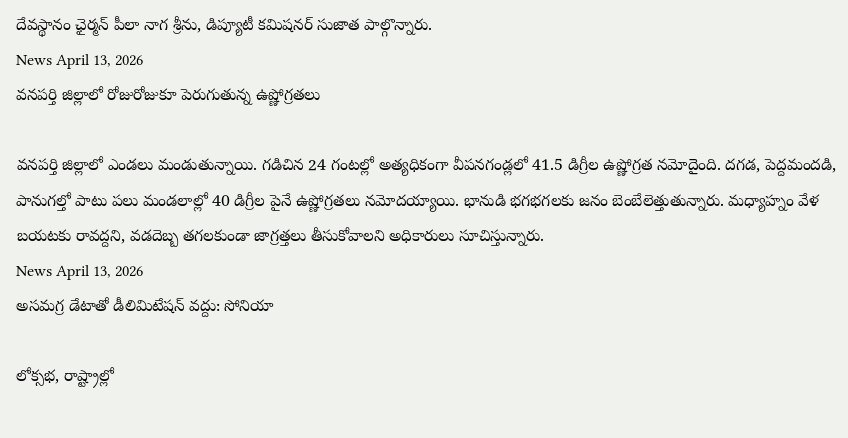దేవస్థానం ఛైర్మన్ పీలా నాగ శ్రీను, డిప్యూటీ కమిషనర్ సుజాత పాల్గొన్నారు.
News April 13, 2026
వనపర్తి జిల్లాలో రోజురోజుకూ పెరుగుతున్న ఉష్ణోగ్రతలు

వనపర్తి జిల్లాలో ఎండలు మండుతున్నాయి. గడిచిన 24 గంటల్లో అత్యధికంగా వీపనగండ్లలో 41.5 డిగ్రీల ఉష్ణోగ్రత నమోదైంది. దగడ, పెద్దమందడి, పానుగల్తో పాటు పలు మండలాల్లో 40 డిగ్రీల పైనే ఉష్ణోగ్రతలు నమోదయ్యాయి. భానుడి భగభగలకు జనం బెంబేలెత్తుతున్నారు. మధ్యాహ్నం వేళ బయటకు రావద్దని, వడదెబ్బ తగలకుండా జాగ్రత్తలు తీసుకోవాలని అధికారులు సూచిస్తున్నారు.
News April 13, 2026
అసమగ్ర డేటాతో డీలిమిటేషన్ వద్దు: సోనియా

లోక్సభ, రాష్ట్రాల్లో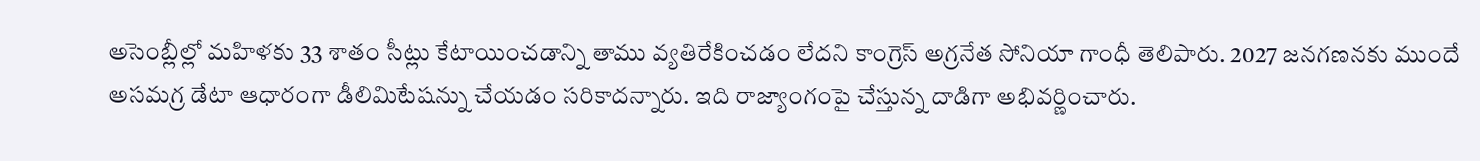అసెంబ్లీల్లో మహిళకు 33 శాతం సీట్లు కేటాయించడాన్ని తాము వ్యతిరేకించడం లేదని కాంగ్రెస్ అగ్రనేత సోనియా గాంధీ తెలిపారు. 2027 జనగణనకు ముందే అసమగ్ర డేటా ఆధారంగా డీలిమిటేషన్ను చేయడం సరికాదన్నారు. ఇది రాజ్యాంగంపై చేస్తున్న దాడిగా అభివర్ణించారు.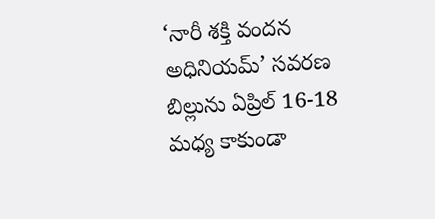‘నారీ శక్తి వందన అధినియమ్’ సవరణ బిల్లును ఏప్రిల్ 16-18 మధ్య కాకుండా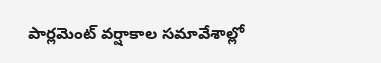పార్లమెంట్ వర్షాకాల సమావేశాల్లో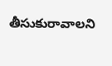తీసుకురావాలని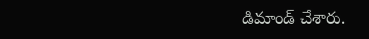డిమాండ్ చేశారు.